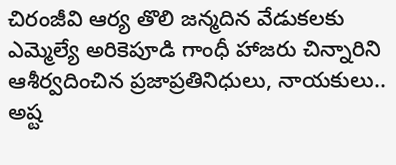చిరంజీవి ఆర్య తొలి జన్మదిన వేడుకలకు ఎమ్మెల్యే అరికెపూడి గాంధీ హాజరు చిన్నారిని ఆశీర్వదించిన ప్రజాప్రతినిధులు, నాయకులు.. అష్ట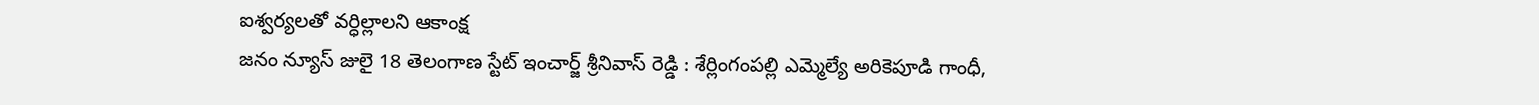ఐశ్వర్యలతో వర్ధిల్లాలని ఆకాంక్ష
జనం న్యూస్ జులై 18 తెలంగాణ స్టేట్ ఇంచార్జ్ శ్రీనివాస్ రెడ్డి : శేర్లింగంపల్లి ఎమ్మెల్యే అరికెపూడి గాంధీ,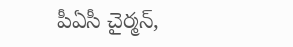పీఏసీ చైర్మన్,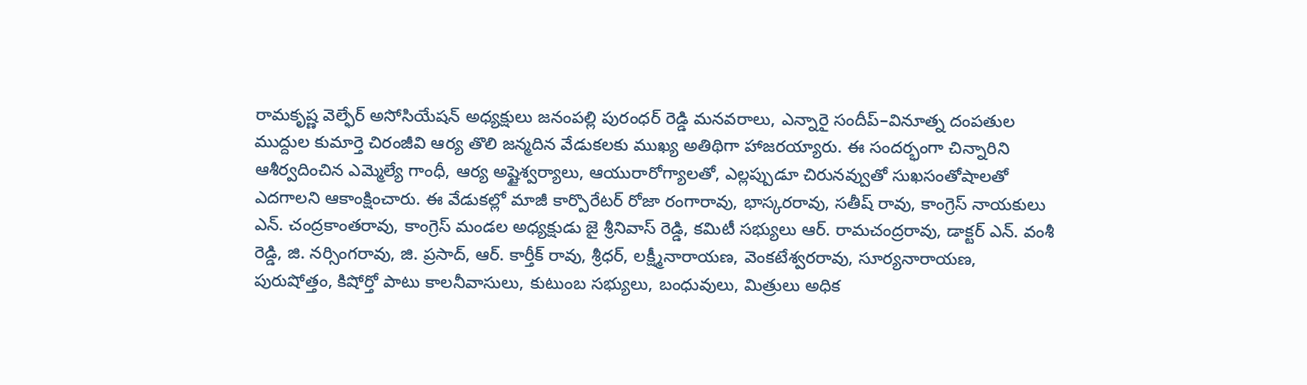రామకృష్ణ వెల్ఫేర్ అసోసియేషన్ అధ్యక్షులు జనంపల్లి పురంధర్ రెడ్డి మనవరాలు, ఎన్నారై సందీప్–వినూత్న దంపతుల ముద్దుల కుమార్తె చిరంజీవి ఆర్య తొలి జన్మదిన వేడుకలకు ముఖ్య అతిథిగా హాజరయ్యారు. ఈ సందర్భంగా చిన్నారిని ఆశీర్వదించిన ఎమ్మెల్యే గాంధీ, ఆర్య అష్టైశ్వర్యాలు, ఆయురారోగ్యాలతో, ఎల్లప్పుడూ చిరునవ్వుతో సుఖసంతోషాలతో ఎదగాలని ఆకాంక్షించారు. ఈ వేడుకల్లో మాజీ కార్పొరేటర్ రోజా రంగారావు, భాస్కరరావు, సతీష్ రావు, కాంగ్రెస్ నాయకులు ఎన్. చంద్రకాంతరావు, కాంగ్రెస్ మండల అధ్యక్షుడు జై శ్రీనివాస్ రెడ్డి, కమిటీ సభ్యులు ఆర్. రామచంద్రరావు, డాక్టర్ ఎన్. వంశీ రెడ్డి, జి. నర్సింగరావు, జి. ప్రసాద్, ఆర్. కార్తీక్ రావు, శ్రీధర్, లక్ష్మీనారాయణ, వెంకటేశ్వరరావు, సూర్యనారాయణ, పురుషోత్తం, కిషోర్తో పాటు కాలనీవాసులు, కుటుంబ సభ్యులు, బంధువులు, మిత్రులు అధిక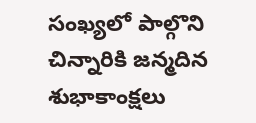సంఖ్యలో పాల్గొని చిన్నారికి జన్మదిన శుభాకాంక్షలు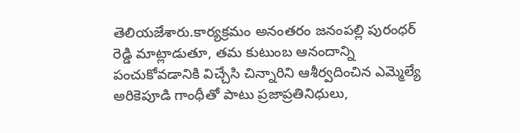తెలియజేశారు.కార్యక్రమం అనంతరం జనంపల్లి పురంధర్ రెడ్డి మాట్లాడుతూ, తమ కుటుంబ ఆనందాన్ని పంచుకోవడానికి విచ్చేసి చిన్నారిని ఆశీర్వదించిన ఎమ్మెల్యే అరికెపూడి గాంధీతో పాటు ప్రజాప్రతినిధులు,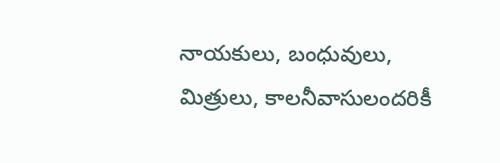నాయకులు, బంధువులు, మిత్రులు, కాలనీవాసులందరికీ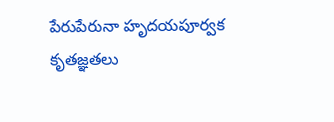పేరుపేరునా హృదయపూర్వక కృతజ్ఞతలు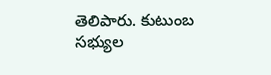తెలిపారు. కుటుంబ సభ్యుల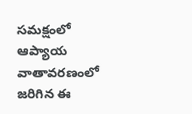సమక్షంలో ఆప్యాయ వాతావరణంలో జరిగిన ఈ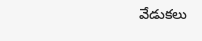వేడుకలు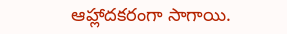ఆహ్లాదకరంగా సాగాయి.